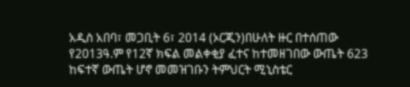አዲስ አበባ፣ መጋቢት 6፣ 2014 (ኦርጂን)በሁለት ዙር በተሰጠው የ2013ዓ.ም የ12ኛ ክፍል መልቀቂያ ፈተና ከተመዘገበው ውጤት 623 ከፍተኛ ውጤት ሆኖ መመዝገቡን ትምህርት ሚኒስቴር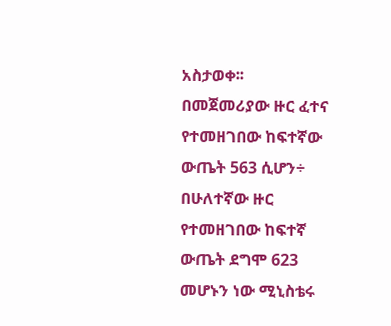አስታወቀ፡፡
በመጀመሪያው ዙር ፈተና የተመዘገበው ከፍተኛው ውጤት 563 ሲሆን÷ በሁለተኛው ዙር የተመዘገበው ከፍተኛ ውጤት ደግሞ 623 መሆኑን ነው ሚኒስቴሩ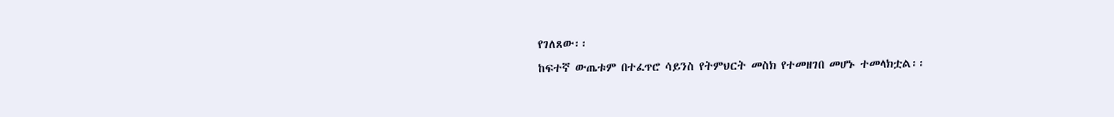የገለጸው፡፡
ከፍተኛ ውጤቱም በተፈጥሮ ሳይንስ የትምህርት መስክ የተመዘገበ መሆኑ ተመላክቷል፡፡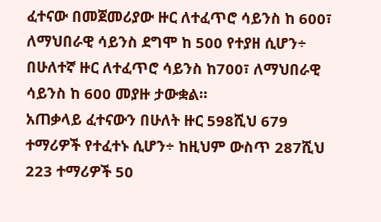ፈተናው በመጀመሪያው ዙር ለተፈጥሮ ሳይንስ ከ 600፣ ለማህበራዊ ሳይንስ ደግሞ ከ 500 የተያዘ ሲሆን÷ በሁለተኛ ዙር ለተፈጥሮ ሳይንስ ከ700፣ ለማህበራዊ ሳይንስ ከ 600 መያዙ ታውቋል።
አጠቃላይ ፈተናውን በሁለት ዙር 598ሺህ 679 ተማሪዎች የተፈተኑ ሲሆን÷ ከዚህም ውስጥ 287ሺህ 223 ተማሪዎች 50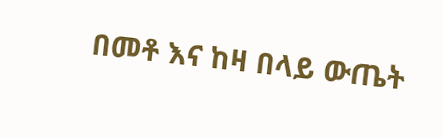በመቶ እና ከዛ በላይ ውጤት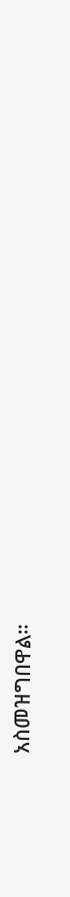አስመዝግበዋል።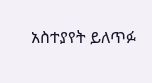አስተያየት ይለጥፉ